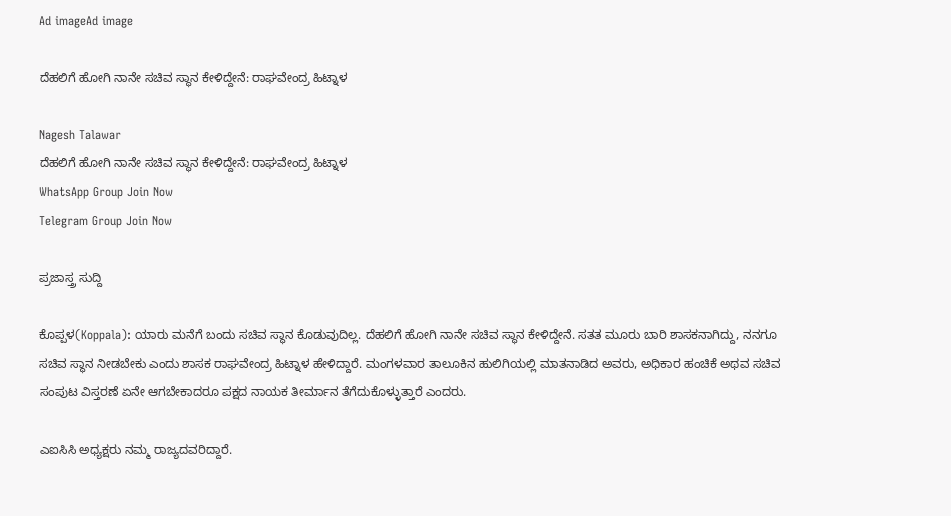Ad imageAd image

ದೆಹಲಿಗೆ ಹೋಗಿ ನಾನೇ ಸಚಿವ ಸ್ಥಾನ ಕೇಳಿದ್ದೇನೆ: ರಾಘವೇಂದ್ರ ಹಿಟ್ನಾಳ

Nagesh Talawar
ದೆಹಲಿಗೆ ಹೋಗಿ ನಾನೇ ಸಚಿವ ಸ್ಥಾನ ಕೇಳಿದ್ದೇನೆ: ರಾಘವೇಂದ್ರ ಹಿಟ್ನಾಳ
WhatsApp Group Join Now
Telegram Group Join Now

ಪ್ರಜಾಸ್ತ್ರ ಸುದ್ದಿ

ಕೊಪ್ಪಳ(Koppala): ಯಾರು ಮನೆಗೆ ಬಂದು ಸಚಿವ ಸ್ಥಾನ ಕೊಡುವುದಿಲ್ಲ. ದೆಹಲಿಗೆ ಹೋಗಿ ನಾನೇ ಸಚಿವ ಸ್ಥಾನ ಕೇಳಿದ್ದೇನೆ. ಸತತ ಮೂರು ಬಾರಿ ಶಾಸಕನಾಗಿದ್ದು, ನನಗೂ ಸಚಿವ ಸ್ಥಾನ ನೀಡಬೇಕು ಎಂದು ಶಾಸಕ ರಾಘವೇಂದ್ರ ಹಿಟ್ನಾಳ ಹೇಳಿದ್ದಾರೆ. ಮಂಗಳವಾರ ತಾಲೂಕಿನ ಹುಲಿಗಿಯಲ್ಲಿ ಮಾತನಾಡಿದ ಅವರು, ಅಧಿಕಾರ ಹಂಚಿಕೆ ಅಥವ ಸಚಿವ ಸಂಪುಟ ವಿಸ್ತರಣೆ ಏನೇ ಆಗಬೇಕಾದರೂ ಪಕ್ಷದ ನಾಯಕ ತೀರ್ಮಾನ ತೆಗೆದುಕೊಳ್ಳುತ್ತಾರೆ ಎಂದರು.

ಎಐಸಿಸಿ ಅಧ್ಯಕ್ಷರು ನಮ್ಮ ರಾಜ್ಯದವರಿದ್ದಾರೆ.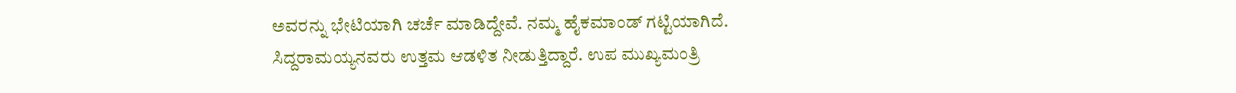ಅವರನ್ನು ಭೇಟಿಯಾಗಿ ಚರ್ಚೆ ಮಾಡಿದ್ದೇವೆ. ನಮ್ಮ ಹೈಕಮಾಂಡ್ ಗಟ್ಟಿಯಾಗಿದೆ. ಸಿದ್ದರಾಮಯ್ಯನವರು ಉತ್ತಮ ಆಡಳಿತ ನೀಡುತ್ತಿದ್ದಾರೆ. ಉಪ ಮುಖ್ಯಮಂತ್ರಿ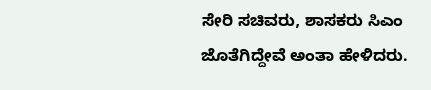ಸೇರಿ ಸಚಿವರು, ಶಾಸಕರು ಸಿಎಂ ಜೊತೆಗಿದ್ದೇವೆ ಅಂತಾ ಹೇಳಿದರು.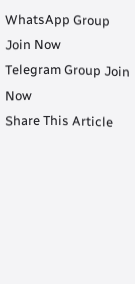WhatsApp Group Join Now
Telegram Group Join Now
Share This Article